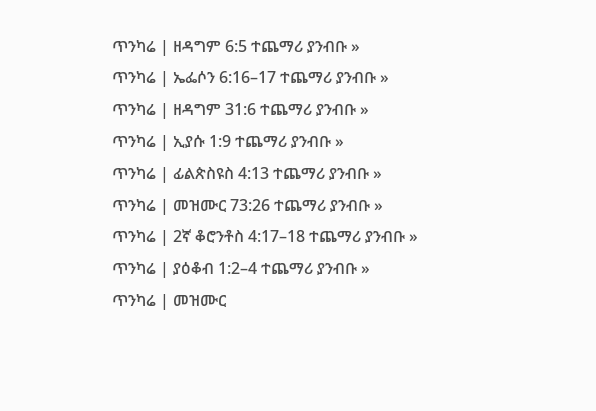ጥንካሬ | ዘዳግም 6:5 ተጨማሪ ያንብቡ »
ጥንካሬ | ኤፌሶን 6:16–17 ተጨማሪ ያንብቡ »
ጥንካሬ | ዘዳግም 31:6 ተጨማሪ ያንብቡ »
ጥንካሬ | ኢያሱ 1:9 ተጨማሪ ያንብቡ »
ጥንካሬ | ፊልጵስዩስ 4:13 ተጨማሪ ያንብቡ »
ጥንካሬ | መዝሙር 73:26 ተጨማሪ ያንብቡ »
ጥንካሬ | 2ኛ ቆሮንቶስ 4:17–18 ተጨማሪ ያንብቡ »
ጥንካሬ | ያዕቆብ 1:2–4 ተጨማሪ ያንብቡ »
ጥንካሬ | መዝሙር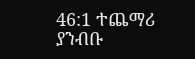46:1 ተጨማሪ ያንብቡ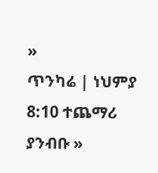»
ጥንካሬ | ነህምያ 8:10 ተጨማሪ ያንብቡ »